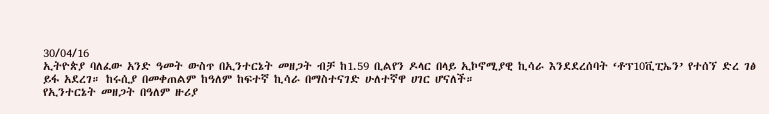30/04/16
ኢትዮጵያ ባለፈው አንድ ዓመት ውስጥ በኢንተርኔት መዘጋት ብቻ ከ1.59 ቢልየን ዶላር በላይ ኢኮኖሚያዊ ኪሳራ እንደደረሰባት ‘ቶፕ10ቪፒኤን’ የተሰኘ ድረ ገፅ ይፋ አደረገ። ከሩሲያ በመቀጠልም ከዓለም ከፍተኛ ኪሳራ በማስተናገድ ሁለተኛዋ ሀገር ሆናለች።
የኢንተርኔት መዘጋት በዓለም ዙሪያ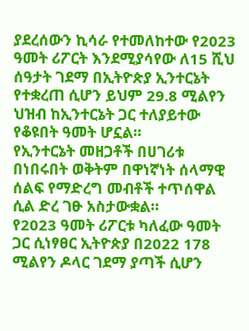ያደረሰውን ኪሳራ የተመለከተው የ2023 ዓመት ሪፖርት እንደሚያሳየው ለ15 ሺህ ሰዓታት ገደማ በኢትዮጵያ ኢንተርኔት የተቋረጠ ሲሆን ይህም 29.8 ሚልየን ህዝብ ከኢንተርኔት ጋር ተለያይተው የቆዩበት ዓመት ሆኗል።
የኢንተርኔት መዘጋቶች በሀገሪቱ በነበሩበት ወቅትም በዋነኛነት ሰላማዊ ሰልፍ የማድረግ መብቶች ተጥሰዋል ሲል ድረ ገፁ አስታውቋል።
የ2023 ዓመት ሪፖርቱ ካለፈው ዓመት ጋር ሲነፃፀር ኢትዮጵያ በ2022 178 ሚልየን ዶላር ገደማ ያጣች ሲሆን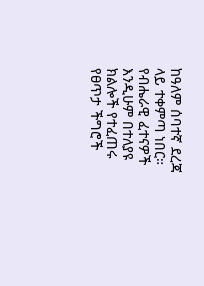ከዓለም ሰባተኛ ደረጃ ላይ ተቀምጣ ነበር።
የብሔራዊ ፈተናዎች እንዲሁም በተለያዩ ክልሎች የተፈጠሩ የፀጥታ ችግሮች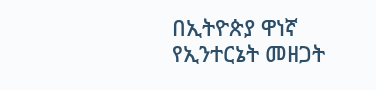በኢትዮጵያ ዋነኛ የኢንተርኔት መዘጋት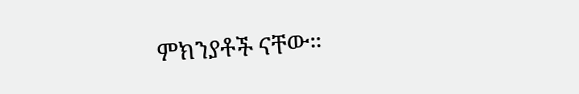ምክንያቶች ናቸው።